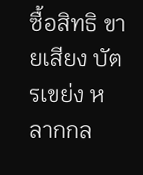ซื้อสิทธิ ขายเสียง บัตรเขย่ง หลากกล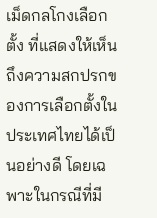เม็ดกลโกงเลือกตั้ง ที่แสดงให้เห็นถึงความสกปรกของการเลือกตั้งในประเทศไทยได้เป็นอย่างดี โดยเฉพาะในกรณีที่มี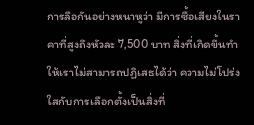การลือกันอย่างหนาหูว่า มีการซื้อเสียงในราคาที่สูงถึงหัวละ 7,500 บาท สิ่งที่เกิดขึ้นทำให้เราไม่สามารถปฏิเสธได้ว่า ความไม่โปร่งใสกับการเลือกตั้งเป็นสิ่งที่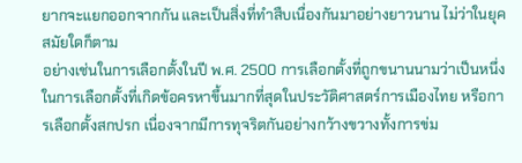ยากจะแยกออกจากกัน และเป็นสิ่งที่ทำสืบเนื่องกันมาอย่างยาวนาน ไม่ว่าในยุคสมัยใดก็ตาม
อย่างเช่นในการเลือกตั้งในปี พ.ศ. 2500 การเลือกตั้งที่ถูกขนานนามว่าเป็นหนึ่งในการเลือกตั้งที่เกิดข้อครหาขึ้นมากที่สุดในประวัติศาสตร์การเมืองไทย หรือการเลือกตั้งสกปรก เนื่องจากมีการทุจริตกันอย่างกว้างขวางทั้งการข่ม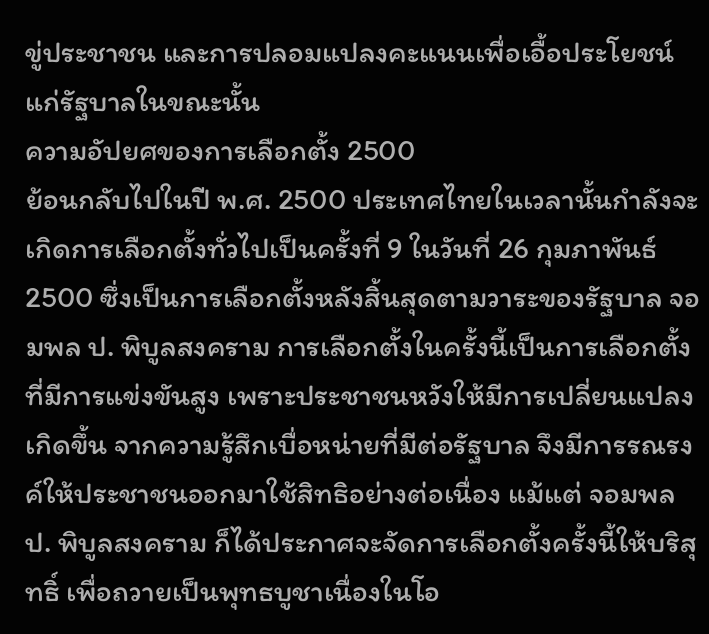ขู่ประชาชน และการปลอมแปลงคะแนนเพื่อเอื้อประโยชน์แก่รัฐบาลในขณะนั้น
ความอัปยศของการเลือกตั้ง 2500
ย้อนกลับไปในปี พ.ศ. 2500 ประเทศไทยในเวลานั้นกำลังจะเกิดการเลือกตั้งทั่วไปเป็นครั้งที่ 9 ในวันที่ 26 กุมภาพันธ์ 2500 ซึ่งเป็นการเลือกตั้งหลังสิ้นสุดตามวาระของรัฐบาล จอมพล ป. พิบูลสงคราม การเลือกตั้งในครั้งนี้เป็นการเลือกตั้งที่มีการแข่งขันสูง เพราะประชาชนหวังให้มีการเปลี่ยนแปลงเกิดขึ้น จากความรู้สึกเบื่อหน่ายที่มีต่อรัฐบาล จึงมีการรณรงค์ให้ประชาชนออกมาใช้สิทธิอย่างต่อเนื่อง แม้แต่ จอมพล ป. พิบูลสงคราม ก็ได้ประกาศจะจัดการเลือกตั้งครั้งนี้ให้บริสุทธิ์ เพื่อถวายเป็นพุทธบูชาเนื่องในโอ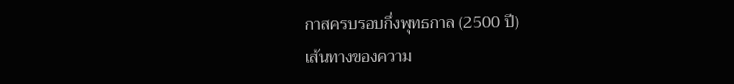กาสครบรอบกึ่งพุทธกาล (2500 ปี)
เส้นทางของความ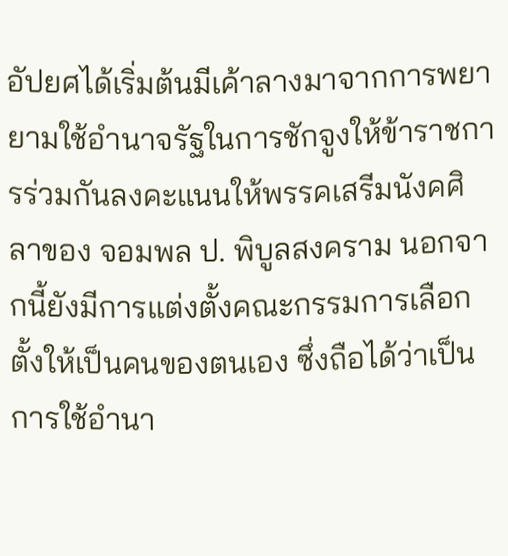อัปยศได้เริ่มต้นมีเค้าลางมาจากการพยายามใช้อำนาจรัฐในการชักจูงให้ข้าราชการร่วมกันลงคะแนนให้พรรคเสรีมนังคศิลาของ จอมพล ป. พิบูลสงคราม นอกจากนี้ยังมีการแต่งตั้งคณะกรรมการเลือกตั้งให้เป็นคนของตนเอง ซึ่งถือได้ว่าเป็นการใช้อำนา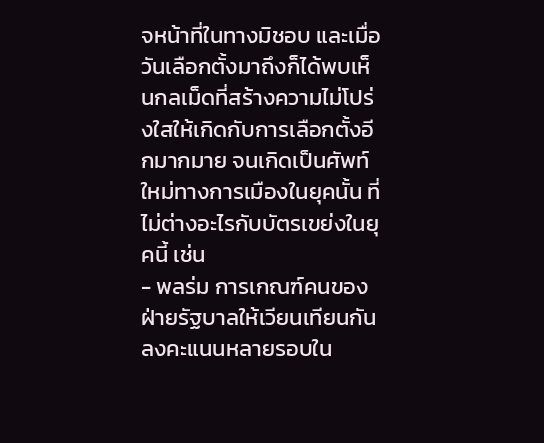จหน้าที่ในทางมิชอบ และเมื่อวันเลือกตั้งมาถึงก็ได้พบเห็นกลเม็ดที่สร้างความไม่โปร่งใสให้เกิดกับการเลือกตั้งอีกมากมาย จนเกิดเป็นศัพท์ใหม่ทางการเมืองในยุคนั้น ที่ไม่ต่างอะไรกับบัตรเขย่งในยุคนี้ เช่น
- พลร่ม การเกณฑ์คนของฝ่ายรัฐบาลให้เวียนเทียนกันลงคะแนนหลายรอบใน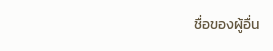ชื่อของผู้อื่น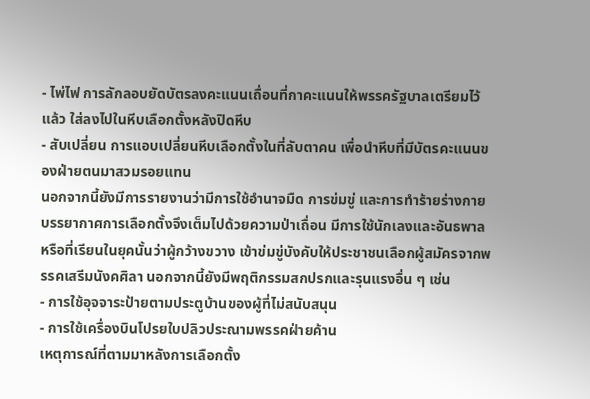- ไพ่ไฟ การลักลอบยัดบัตรลงคะแนนเถื่อนที่กาคะแนนให้พรรครัฐบาลเตรียมไว้แล้ว ใส่ลงไปในหีบเลือกตั้งหลังปิดหีบ
- สับเปลี่ยน การแอบเปลี่ยนหีบเลือกตั้งในที่ลับตาคน เพื่อนำหีบที่มีบัตรคะแนนของฝ่ายตนมาสวมรอยแทน
นอกจากนี้ยังมีการรายงานว่ามีการใช้อำนาจมืด การข่มขู่ และการทำร้ายร่างกาย บรรยากาศการเลือกตั้งจึงเต็มไปด้วยความป่าเถื่อน มีการใช้นักเลงและอันธพาล หรือที่เรียนในยุคนั้นว่าผู้กว้างขวาง เข้าข่มขู่บังคับให้ประชาชนเลือกผู้สมัครจากพรรคเสรีมนังคศิลา นอกจากนี้ยังมีพฤติกรรมสกปรกและรุนแรงอื่น ๆ เช่น
- การใช้อุจจาระป้ายตามประตูบ้านของผู้ที่ไม่สนับสนุน
- การใช้เครื่องบินโปรยใบปลิวประณามพรรคฝ่ายค้าน
เหตุการณ์ที่ตามมาหลังการเลือกตั้ง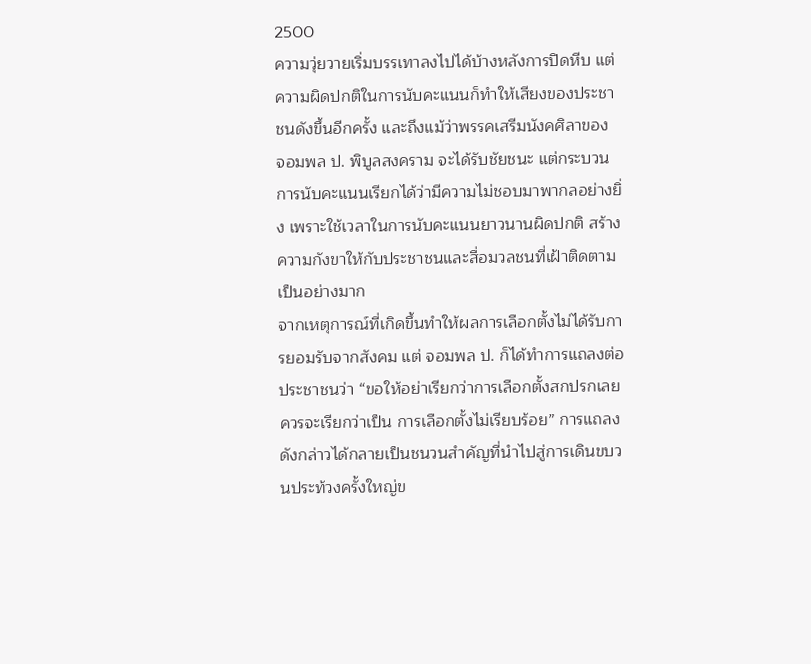2500
ความวุ่ยวายเริ่มบรรเทาลงไปได้บ้างหลังการปิดหีบ แต่ความผิดปกติในการนับคะแนนก็ทำให้เสียงของประชาชนดังขึ้นอีกครั้ง และถึงแม้ว่าพรรคเสรีมนังคศิลาของ จอมพล ป. พิบูลสงคราม จะได้รับชัยชนะ แต่กระบวนการนับคะแนนเรียกได้ว่ามีความไม่ชอบมาพากลอย่างยิ่ง เพราะใช้เวลาในการนับคะแนนยาวนานผิดปกติ สร้างความกังขาให้กับประชาชนและสื่อมวลชนที่เฝ้าติดตามเป็นอย่างมาก
จากเหตุการณ์ที่เกิดขึ้นทำให้ผลการเลือกตั้งไม่ได้รับการยอมรับจากสังคม แต่ จอมพล ป. ก็ได้ทำการแถลงต่อประชาชนว่า “ขอให้อย่าเรียกว่าการเลือกตั้งสกปรกเลย ควรจะเรียกว่าเป็น การเลือกตั้งไม่เรียบร้อย” การแถลงดังกล่าวได้กลายเป็นชนวนสำคัญที่นำไปสู่การเดินขบวนประท้วงครั้งใหญ่ข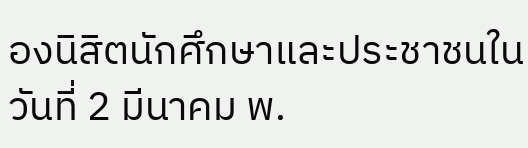องนิสิตนักศึกษาและประชาชนในวันที่ 2 มีนาคม พ.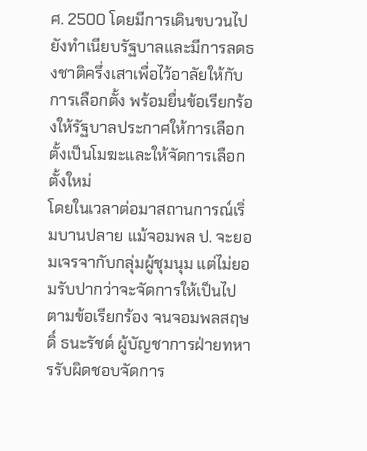ศ. 2500 โดยมีการเดินขบวนไปยังทำเนียบรัฐบาลและมีการลดธงชาติครึ่งเสาเพื่อไว้อาลัยให้กับการเลือกตั้ง พร้อมยื่นข้อเรียกร้องให้รัฐบาลประกาศให้การเลือกตั้งเป็นโมฆะและให้จัดการเลือกตั้งใหม่
โดยในเวลาต่อมาสถานการณ์เริ่มบานปลาย แม้จอมพล ป. จะยอมเจรจากับกลุ่มผู้ชุมนุม แต่ไม่ยอมรับปากว่าจะจัดการให้เป็นไปตามข้อเรียกร้อง จนจอมพลสฤษดิ์ ธนะรัชต์ ผู้บัญชาการฝ่ายทหารรับผิดชอบจัดการ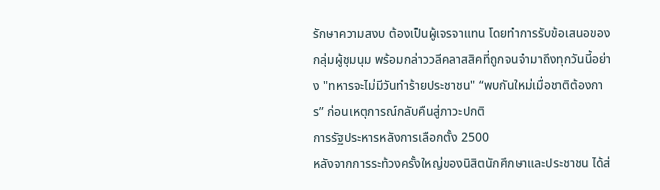รักษาความสงบ ต้องเป็นผู้เจรจาแทน โดยทำการรับข้อเสนอของกลุ่มผู้ชุมนุม พร้อมกล่าววลีคลาสสิคที่ถูกจนจำมาถึงทุกวันนี้อย่าง "ทหารจะไม่มีวันทำร้ายประชาชน" “พบกันใหม่เมื่อชาติต้องการ” ก่อนเหตุการณ์กลับคืนสู่ภาวะปกติ
การรัฐประหารหลังการเลือกตั้ง 2500
หลังจากการระท้วงครั้งใหญ่ของนิสิตนักศึกษาและประชาชน ได้ส่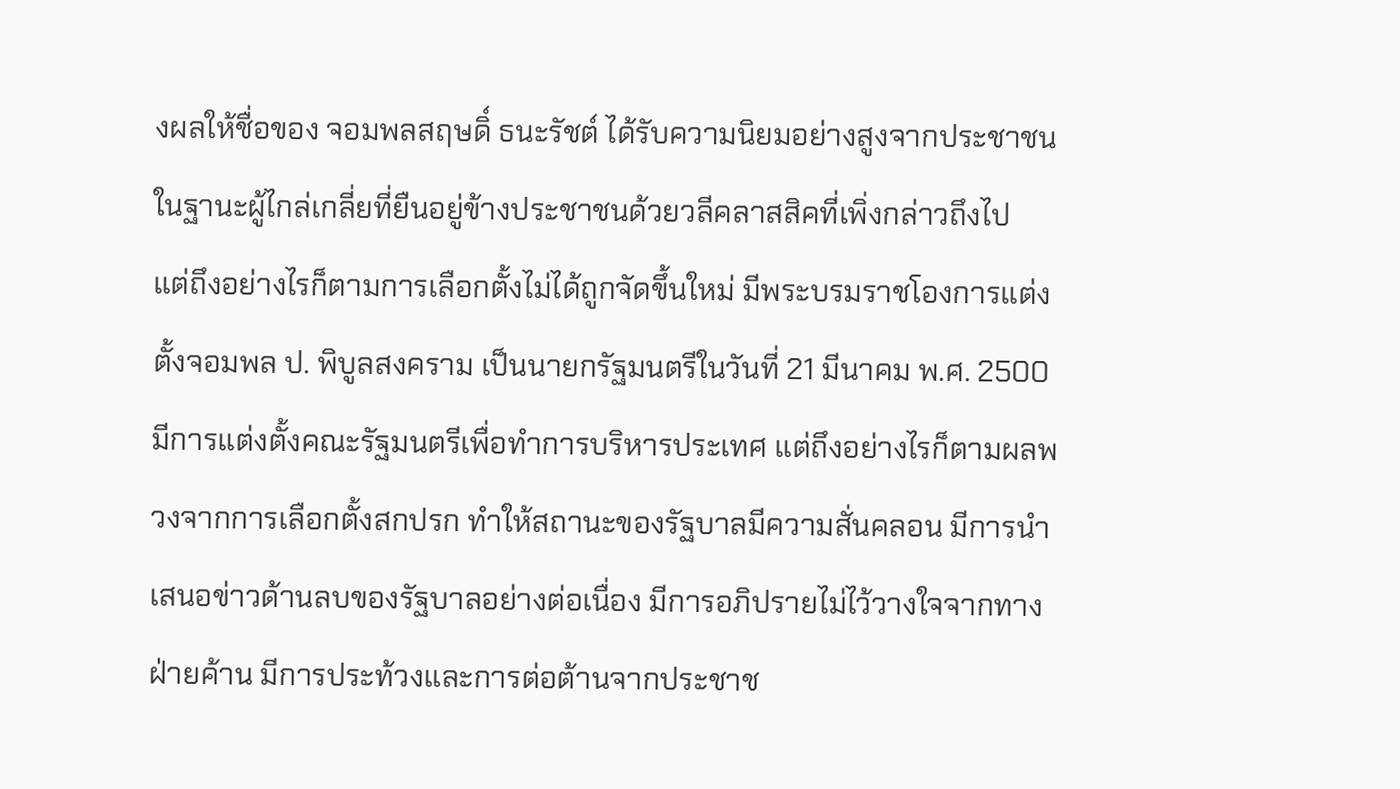งผลให้ชื่อของ จอมพลสฤษดิ์ ธนะรัชต์ ได้รับความนิยมอย่างสูงจากประชาชนในฐานะผู้ไกล่เกลี่ยที่ยืนอยู่ข้างประชาชนด้วยวลีคลาสสิคที่เพิ่งกล่าวถึงไป
แต่ถึงอย่างไรก็ตามการเลือกตั้งไม่ได้ถูกจัดขึ้นใหม่ มีพระบรมราชโองการแต่งตั้งจอมพล ป. พิบูลสงคราม เป็นนายกรัฐมนตรีในวันที่ 21 มีนาคม พ.ศ. 2500 มีการแต่งตั้งคณะรัฐมนตรีเพื่อทำการบริหารประเทศ แต่ถึงอย่างไรก็ตามผลพวงจากการเลือกตั้งสกปรก ทำให้สถานะของรัฐบาลมีความสั่นคลอน มีการนำเสนอข่าวด้านลบของรัฐบาลอย่างต่อเนื่อง มีการอภิปรายไม่ไว้วางใจจากทางฝ่ายค้าน มีการประท้วงและการต่อต้านจากประชาช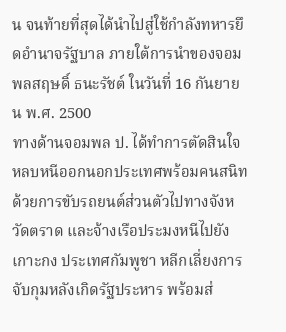น จนท้ายที่สุดได้นำไปสู่ใช้กำลังทหารยึดอำนาจรัฐบาล ภายใต้การนำของจอมพลสฤษดิ์ ธนะรัชต์ ในวันที่ 16 กันยายน พ.ศ. 2500
ทางด้านจอมพล ป. ได้ทำการตัดสินใจหลบหนีออกนอกประเทศพร้อมคนสนิท ด้วยการขับรถยนต์ส่วนตัวไปทางจังหวัดตราด และจ้างเรือประมงหนีไปยังเกาะกง ประเทศกัมพูชา หลีกเลี่ยงการจับกุมหลังเกิดรัฐประหาร พร้อมส่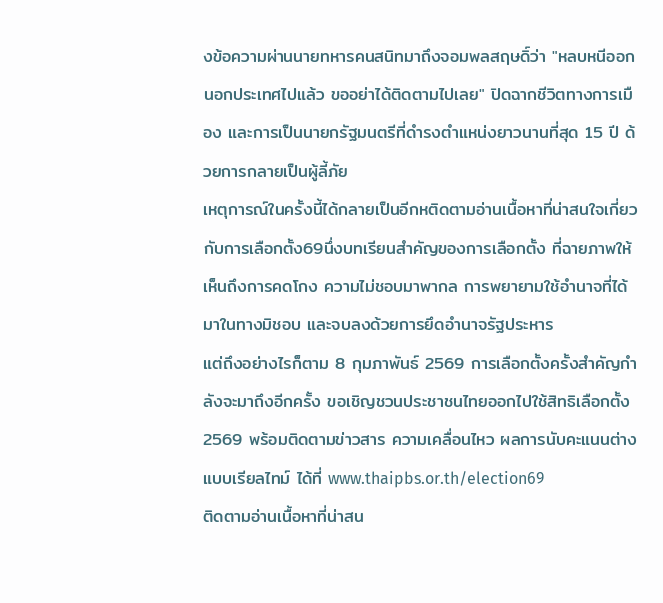งข้อความผ่านนายทหารคนสนิทมาถึงจอมพลสฤษดิ์ว่า "หลบหนีออกนอกประเทศไปแล้ว ขออย่าได้ติดตามไปเลย" ปิดฉากชีวิตทางการเมือง และการเป็นนายกรัฐมนตรีที่ดำรงตำแหน่งยาวนานที่สุด 15 ปี ด้วยการกลายเป็นผู้ลี้ภัย
เหตุการณ์ในครั้งนี้ได้กลายเป็นอีกหติดตามอ่านเนื้อหาที่น่าสนใจเกี่ยวกับการเลือกตั้ง69นึ่งบทเรียนสำคัญของการเลือกตั้ง ที่ฉายภาพให้เห็นถึงการคดโกง ความไม่ชอบมาพากล การพยายามใช้อำนาจที่ได้มาในทางมิชอบ และจบลงด้วยการยึดอำนาจรัฐประหาร
แต่ถึงอย่างไรก็ตาม 8 กุมภาพันธ์ 2569 การเลือกตั้งครั้งสำคัญกำลังจะมาถึงอีกครั้ง ขอเชิญชวนประชาชนไทยออกไปใช้สิทธิเลือกตั้ง 2569 พร้อมติดตามข่าวสาร ความเคลื่อนไหว ผลการนับคะแนนต่างแบบเรียลไทม์ ได้ที่ www.thaipbs.or.th/election69
ติดตามอ่านเนื้อหาที่น่าสน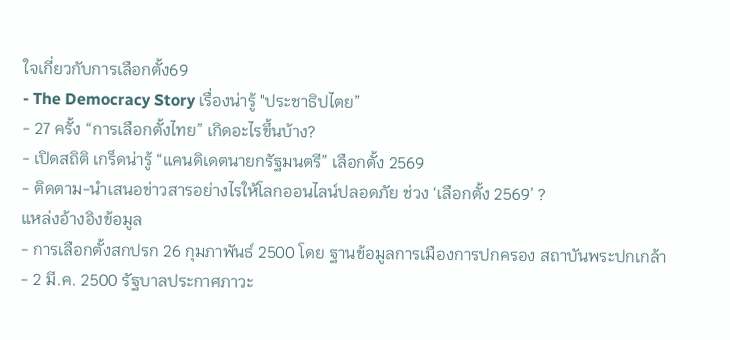ใจเกี่ยวกับการเลือกตั้ง69
- The Democracy Story เรื่องน่ารู้ "ประชาธิปไตย”
- 27 ครั้ง “การเลือกตั้งไทย” เกิดอะไรขึ้นบ้าง?
- เปิดสถิติ เกร็ดน่ารู้ “แคนดิเดตนายกรัฐมนตรี” เลือกตั้ง 2569
- ติดตาม-นำเสนอข่าวสารอย่างไรให้โลกออนไลน์ปลอดภัย ช่วง ‘เลือกตั้ง 2569’ ?
แหล่งอ้างอิงข้อมูล
- การเลือกตั้งสกปรก 26 กุมภาพันธ์ 2500 โดย ฐานข้อมูลการเมืองการปกครอง สถาบันพระปกเกล้า
- 2 มี.ค. 2500 รัฐบาลประกาศภาวะ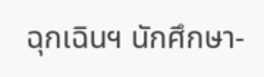ฉุกเฉินฯ นักศึกษา-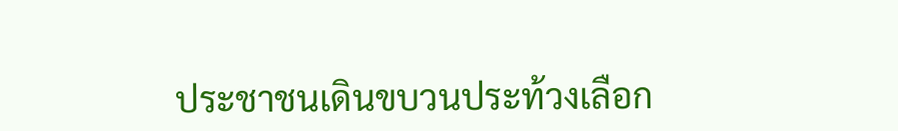ประชาชนเดินขบวนประท้วงเลือก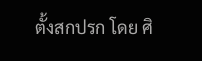ตั้งสกปรก โดย ศิ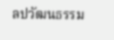ลปวัฒนธรรม